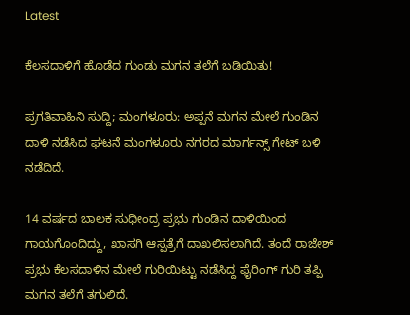Latest

ಕೆಲಸದಾಳಿಗೆ ಹೊಡೆದ ಗುಂಡು ಮಗನ ತಲೆಗೆ ಬಡಿಯಿತು!

ಪ್ರಗತಿವಾಹಿನಿ ಸುದ್ದಿ; ಮಂಗಳೂರು: ಅಪ್ಪನೆ ಮಗನ ಮೇಲೆ ಗುಂಡಿನ ದಾಳಿ ನಡೆಸಿದ ಘಟನೆ ಮಂಗಳೂರು ನಗರದ ಮಾರ್ಗನ್ಸ್ ಗೇಟ್ ಬಳಿ ನಡೆದಿದೆ.

14 ವರ್ಷದ ಬಾಲಕ ಸುಧೀಂದ್ರ ಪ್ರಭು ಗುಂಡಿನ ದಾಳಿಯಿಂದ ಗಾಯಗೊಂದಿದ್ದು, ಖಾಸಗಿ ಆಸ್ಪತ್ರೆಗೆ ದಾಖಲಿಸಲಾಗಿದೆ. ತಂದೆ ರಾಜೇಶ್ ಪ್ರಭು ಕೆಲಸದಾಳಿನ ಮೇಲೆ ಗುರಿಯಿಟ್ಟು ನಡೆಸಿದ್ದ ಫೈರಿಂಗ್ ಗುರಿ ತಪ್ಪಿ ಮಗನ ತಲೆಗೆ ತಗುಲಿದೆ.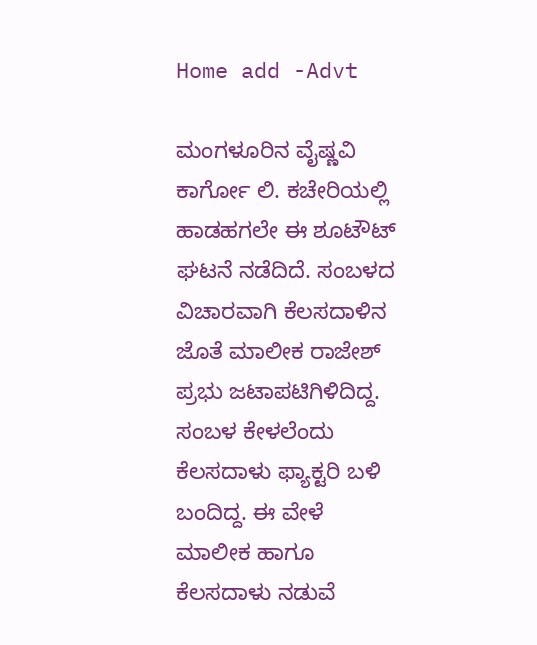Home add -Advt

ಮಂಗಳೂರಿನ ವೈಷ್ಣವಿ ಕಾರ್ಗೋ ಲಿ. ಕಚೇರಿಯಲ್ಲಿ ಹಾಡಹಗಲೇ ಈ ಶೂಟೌಟ್ ಘಟನೆ ನಡೆದಿದೆ. ಸಂಬಳದ ವಿಚಾರವಾಗಿ ಕೆಲಸದಾಳಿನ ಜೊತೆ ಮಾಲೀಕ ರಾಜೇಶ್ ಪ್ರಭು ಜಟಾಪಟಿಗಿಳಿದಿದ್ದ. ಸಂಬಳ ಕೇಳಲೆಂದು ಕೆಲಸದಾಳು ಫ್ಯಾಕ್ಟರಿ ಬಳಿ ಬಂದಿದ್ದ. ಈ ವೇಳೆ ಮಾಲೀಕ ಹಾಗೂ ಕೆಲಸದಾಳು ನಡುವೆ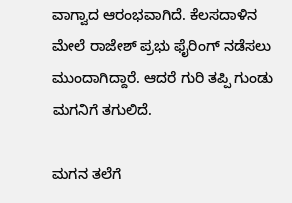ವಾಗ್ವಾದ ಆರಂಭವಾಗಿದೆ. ಕೆಲಸದಾಳಿನ ಮೇಲೆ ರಾಜೇಶ್ ಪ್ರಭು ಫೈರಿಂಗ್ ನಡೆಸಲು ಮುಂದಾಗಿದ್ದಾರೆ. ಆದರೆ ಗುರಿ ತಪ್ಪಿ ಗುಂಡು ಮಗನಿಗೆ ತಗುಲಿದೆ.

ಮಗನ ತಲೆಗೆ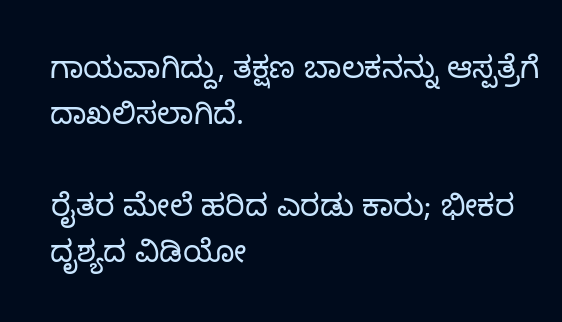ಗಾಯವಾಗಿದ್ದು, ತಕ್ಷಣ ಬಾಲಕನನ್ನು ಆಸ್ಪತ್ರೆಗೆ ದಾಖಲಿಸಲಾಗಿದೆ.

ರೈತರ ಮೇಲೆ ಹರಿದ ಎರಡು ಕಾರು; ಭೀಕರ ದೃಶ್ಯದ ವಿಡಿಯೋ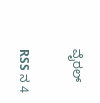ವೈರಲ್

RSS ನ 4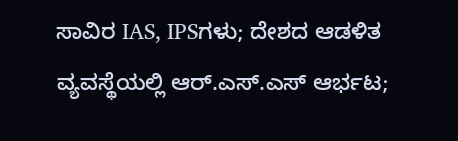ಸಾವಿರ IAS, IPSಗಳು; ದೇಶದ ಆಡಳಿತ ವ್ಯವಸ್ಥೆಯಲ್ಲಿ ಆರ್.ಎಸ್.ಎಸ್ ಆರ್ಭಟ;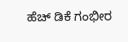ಹೆಚ್ ಡಿಕೆ ಗಂಭೀರ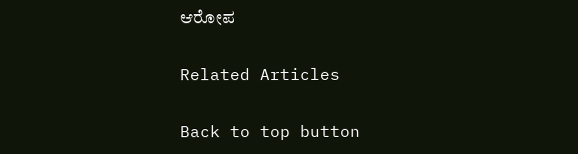ಆರೋಪ

Related Articles

Back to top button